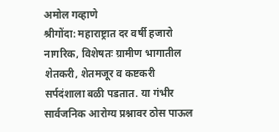अमोल गव्हाणे
श्रीगोंदा: महाराष्ट्रात दर वर्षी हजारो नागरिक, विशेषतः ग्रामीण भागातील शेतकरी, शेतमजूर व कष्टकरी सर्पदंशाला बळी पडतात. या गंभीर सार्वजनिक आरोग्य प्रश्नावर ठोस पाऊल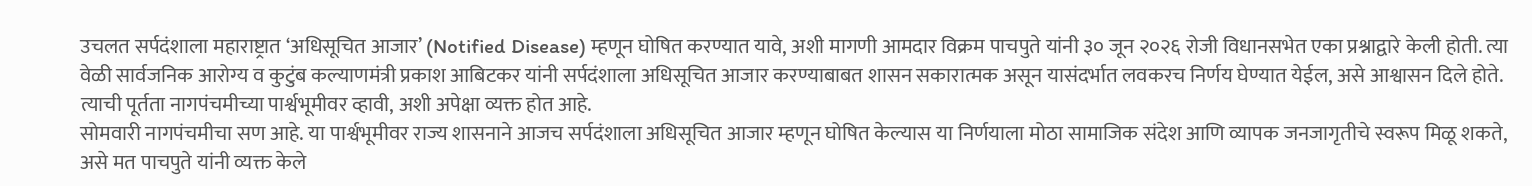उचलत सर्पदंशाला महाराष्ट्रात ‘अधिसूचित आजार’ (Notified Disease) म्हणून घोषित करण्यात यावे, अशी मागणी आमदार विक्रम पाचपुते यांनी ३० जून २०२६ रोजी विधानसभेत एका प्रश्नाद्वारे केली होती. त्या वेळी सार्वजनिक आरोग्य व कुटुंब कल्याणमंत्री प्रकाश आबिटकर यांनी सर्पदंशाला अधिसूचित आजार करण्याबाबत शासन सकारात्मक असून यासंदर्भात लवकरच निर्णय घेण्यात येईल, असे आश्वासन दिले होते. त्याची पूर्तता नागपंचमीच्या पार्श्वभूमीवर व्हावी, अशी अपेक्षा व्यक्त होत आहे.
सोमवारी नागपंचमीचा सण आहे. या पार्श्वभूमीवर राज्य शासनाने आजच सर्पदंशाला अधिसूचित आजार म्हणून घोषित केल्यास या निर्णयाला मोठा सामाजिक संदेश आणि व्यापक जनजागृतीचे स्वरूप मिळू शकते, असे मत पाचपुते यांनी व्यक्त केले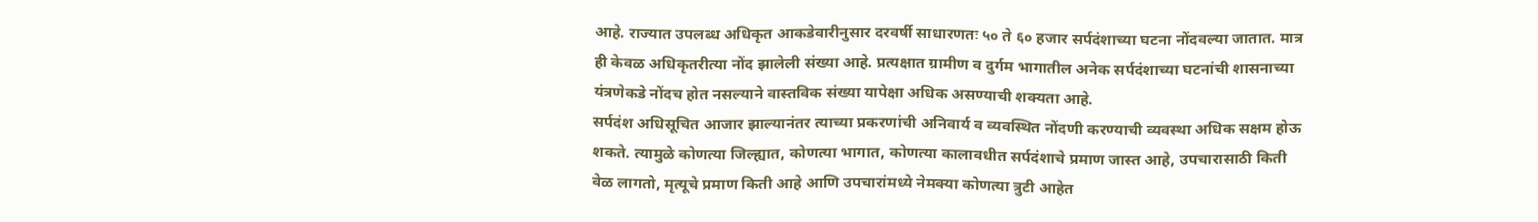आहे. राज्यात उपलब्ध अधिकृत आकडेवारीनुसार दरवर्षी साधारणतः ५० ते ६० हजार सर्पदंशाच्या घटना नोंदवल्या जातात. मात्र ही केवळ अधिकृतरीत्या नोंद झालेली संख्या आहे. प्रत्यक्षात ग्रामीण व दुर्गम भागातील अनेक सर्पदंशाच्या घटनांची शासनाच्या यंत्रणेकडे नोंदच होत नसल्याने वास्तविक संख्या यापेक्षा अधिक असण्याची शक्यता आहे.
सर्पदंश अधिसूचित आजार झाल्यानंतर त्याच्या प्रकरणांची अनिवार्य व व्यवस्थित नोंदणी करण्याची व्यवस्था अधिक सक्षम होऊ शकते. त्यामुळे कोणत्या जिल्ह्यात, कोणत्या भागात, कोणत्या कालावधीत सर्पदंशाचे प्रमाण जास्त आहे, उपचारासाठी किती वेळ लागतो, मृत्यूचे प्रमाण किती आहे आणि उपचारांमध्ये नेमक्या कोणत्या त्रुटी आहेत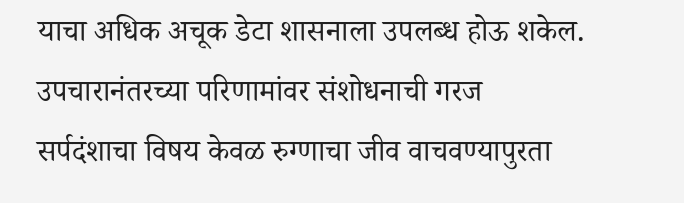याचा अधिक अचूक डेटा शासनाला उपलब्ध होऊ शकेल.
उपचारानंतरच्या परिणामांवर संशोधनाची गरज
सर्पदंशाचा विषय केवळ रुग्णाचा जीव वाचवण्यापुरता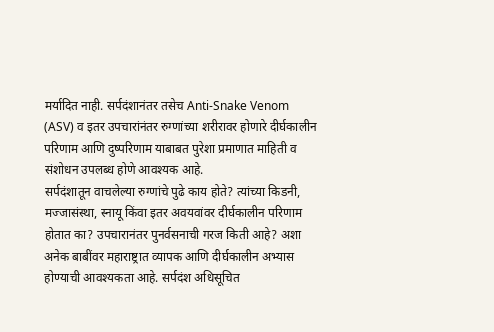मर्यादित नाही. सर्पदंशानंतर तसेच Anti-Snake Venom (ASV) व इतर उपचारांनंतर रुग्णांच्या शरीरावर होणारे दीर्घकालीन परिणाम आणि दुष्परिणाम याबाबत पुरेशा प्रमाणात माहिती व संशोधन उपलब्ध होणे आवश्यक आहे.
सर्पदंशातून वाचलेल्या रुग्णांचे पुढे काय होते? त्यांच्या किडनी, मज्जासंस्था, स्नायू किंवा इतर अवयवांवर दीर्घकालीन परिणाम होतात का? उपचारानंतर पुनर्वसनाची गरज किती आहे? अशा अनेक बाबींवर महाराष्ट्रात व्यापक आणि दीर्घकालीन अभ्यास होण्याची आवश्यकता आहे. सर्पदंश अधिसूचित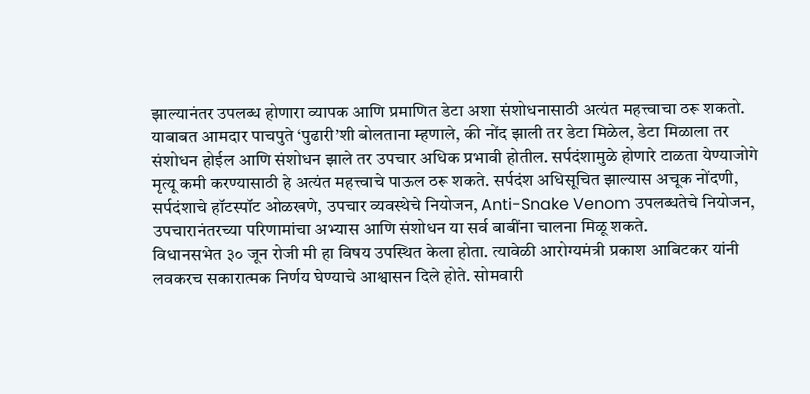झाल्यानंतर उपलब्ध होणारा व्यापक आणि प्रमाणित डेटा अशा संशोधनासाठी अत्यंत महत्त्वाचा ठरू शकतो.
याबाबत आमदार पाचपुते ‘पुढारी’शी बोलताना म्हणाले, की नोंद झाली तर डेटा मिळेल, डेटा मिळाला तर संशोधन होईल आणि संशोधन झाले तर उपचार अधिक प्रभावी होतील. सर्पदंशामुळे होणारे टाळता येण्याजोगे मृत्यू कमी करण्यासाठी हे अत्यंत महत्त्वाचे पाऊल ठरू शकते. सर्पदंश अधिसूचित झाल्यास अचूक नोंदणी, सर्पदंशाचे हॉटस्पॉट ओळखणे, उपचार व्यवस्थेचे नियोजन, Anti-Snake Venom उपलब्धतेचे नियोजन, उपचारानंतरच्या परिणामांचा अभ्यास आणि संशोधन या सर्व बाबींना चालना मिळू शकते.
विधानसभेत ३० जून रोजी मी हा विषय उपस्थित केला होता. त्यावेळी आरोग्यमंत्री प्रकाश आबिटकर यांनी लवकरच सकारात्मक निर्णय घेण्याचे आश्वासन दिले होते. सोमवारी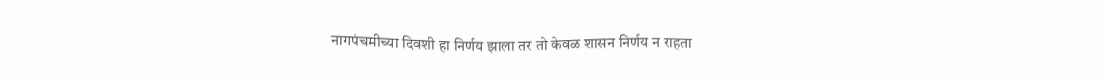नागपंचमीच्या दिवशी हा निर्णय झाला तर तो केवळ शासन निर्णय न राहता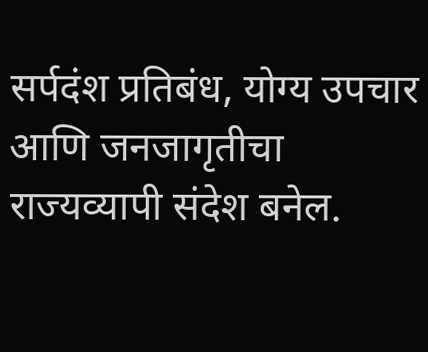सर्पदंश प्रतिबंध, योग्य उपचार आणि जनजागृतीचा राज्यव्यापी संदेश बनेल.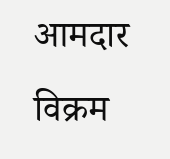आमदार विक्रम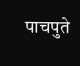पाचपुते